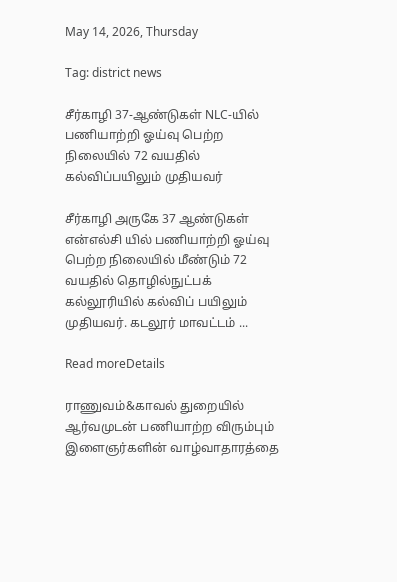May 14, 2026, Thursday

Tag: district news

சீர்காழி 37-ஆண்டுகள் NLC-யில் பணியாற்றி ஓய்வு பெற்ற நிலையில் 72 வயதில் கல்விப்பயிலும் முதியவர்

சீர்காழி அருகே 37 ஆண்டுகள் என்எல்சி யில் பணியாற்றி ஓய்வு பெற்ற நிலையில் மீண்டும் 72 வயதில் தொழில்நுட்பக் கல்லூரியில் கல்விப் பயிலும் முதியவர். கடலூர் மாவட்டம் ...

Read moreDetails

ராணுவம்&காவல் துறையில் ஆர்வமுடன் பணியாற்ற விரும்பும் இளைஞர்களின் வாழ்வாதாரத்தை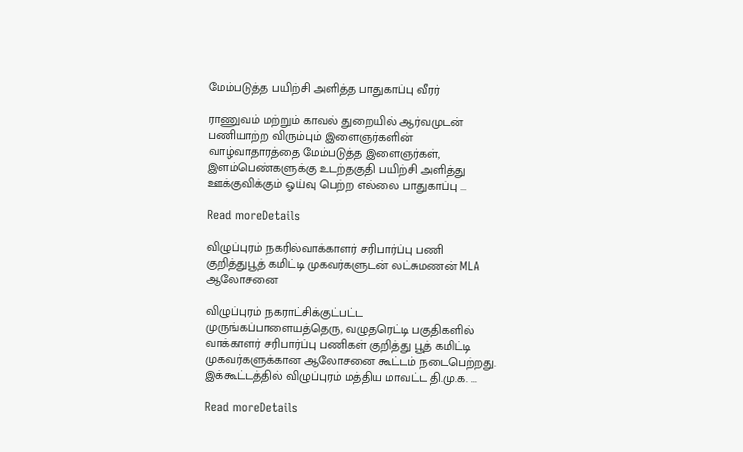மேம்படுத்த பயிற்சி அளித்த பாதுகாப்பு வீரர்

ராணுவம் மற்றும் காவல் துறையில் ஆர்வமுடன் பணியாற்ற விரும்பும் இளைஞர்களின் வாழ்வாதாரத்தை மேம்படுத்த இளைஞர்கள், இளம்பெண்களுக்கு உடற்தகுதி பயிற்சி அளித்து ஊக்குவிக்கும் ஓய்வு பெற்ற எல்லை பாதுகாப்பு ...

Read moreDetails

விழுப்புரம் நகரில்வாக்காளர் சரிபார்ப்பு பணி குறித்துபூத் கமிட்டி முகவர்களுடன் லட்சுமணன் MLA ஆலோசனை

விழுப்புரம் நகராட்சிக்குட்பட்ட முருங்கப்பாளையத்தெரு, வழுதரெட்டி பகுதிகளில் வாக்காளர் சரிபார்ப்பு பணிகள் குறித்து பூத் கமிட்டி முகவர்களுக்கான ஆலோசனை கூட்டம் நடைபெற்றது. இக்கூட்டத்தில் விழுப்புரம் மத்திய மாவட்ட தி.மு.க. ...

Read moreDetails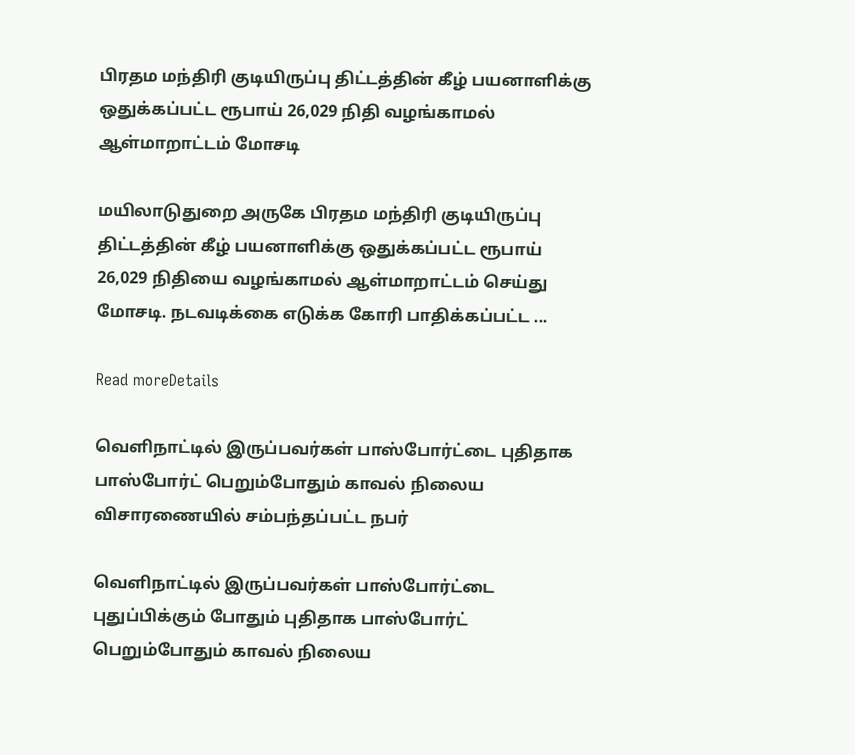பிரதம மந்திரி குடியிருப்பு திட்டத்தின் கீழ் பயனாளிக்கு ஒதுக்கப்பட்ட ரூபாய் 26,029 நிதி வழங்காமல் ஆள்மாறாட்டம் மோசடி

மயிலாடுதுறை அருகே பிரதம மந்திரி குடியிருப்பு திட்டத்தின் கீழ் பயனாளிக்கு ஒதுக்கப்பட்ட ரூபாய் 26,029 நிதியை வழங்காமல் ஆள்மாறாட்டம் செய்து மோசடி. நடவடிக்கை எடுக்க கோரி பாதிக்கப்பட்ட ...

Read moreDetails

வெளிநாட்டில் இருப்பவர்கள் பாஸ்போர்ட்டை புதிதாக பாஸ்போர்ட் பெறும்போதும் காவல் நிலைய விசாரணையில் சம்பந்தப்பட்ட நபர்

வெளிநாட்டில் இருப்பவர்கள் பாஸ்போர்ட்டை புதுப்பிக்கும் போதும் புதிதாக பாஸ்போர்ட் பெறும்போதும் காவல் நிலைய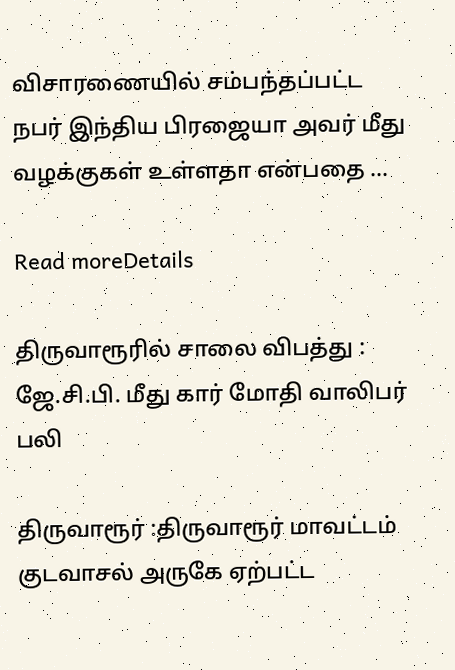விசாரணையில் சம்பந்தப்பட்ட நபர் இந்திய பிரஜையா அவர் மீது வழக்குகள் உள்ளதா என்பதை ...

Read moreDetails

திருவாரூரில் சாலை விபத்து : ஜே.சி.பி. மீது கார் மோதி வாலிபர் பலி

திருவாரூர் :திருவாரூர் மாவட்டம் குடவாசல் அருகே ஏற்பட்ட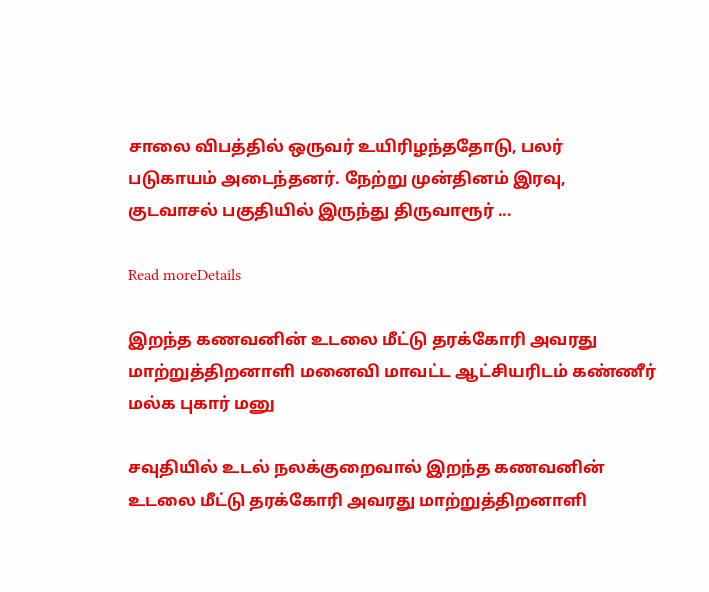சாலை விபத்தில் ஒருவர் உயிரிழந்ததோடு, பலர் படுகாயம் அடைந்தனர். நேற்று முன்தினம் இரவு, குடவாசல் பகுதியில் இருந்து திருவாரூர் ...

Read moreDetails

இறந்த கணவனின் உடலை மீட்டு தரக்கோரி அவரது மாற்றுத்திறனாளி மனைவி மாவட்ட ஆட்சியரிடம் கண்ணீர் மல்க புகார் மனு

சவுதியில் உடல் நலக்குறைவால் இறந்த கணவனின் உடலை மீட்டு தரக்கோரி அவரது மாற்றுத்திறனாளி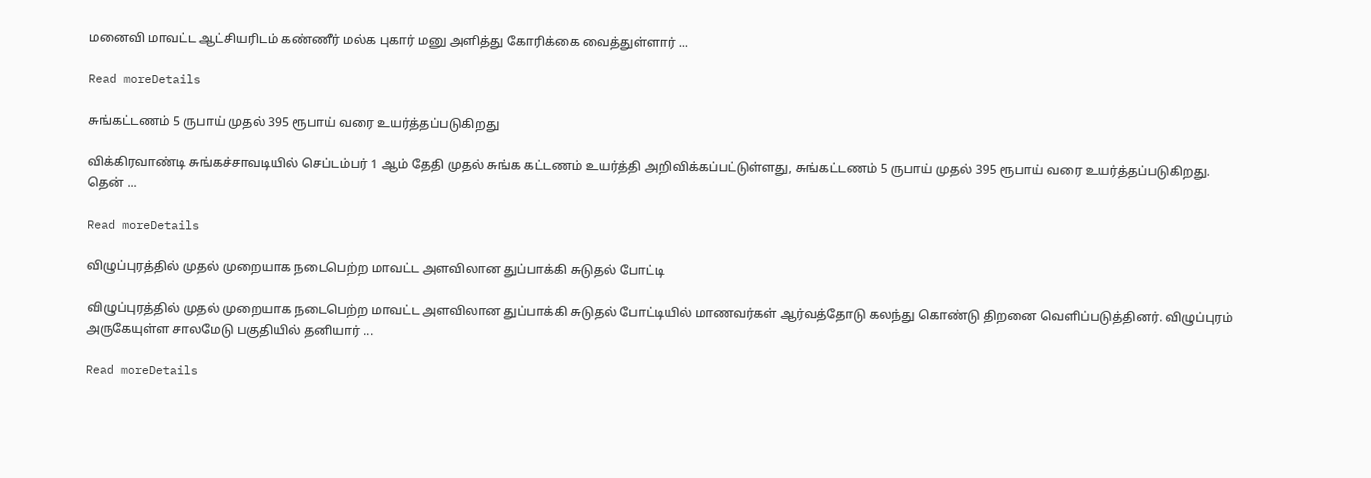மனைவி மாவட்ட ஆட்சியரிடம் கண்ணீர் மல்க புகார் மனு அளித்து கோரிக்கை வைத்துள்ளார் ...

Read moreDetails

சுங்கட்டணம் 5 ருபாய் முதல் 395 ரூபாய் வரை உயர்த்தப்படுகிறது

விக்கிரவாண்டி சுங்கச்சாவடியில் செப்டம்பர் 1 ஆம் தேதி முதல் சுங்க கட்டணம் உயர்த்தி அறிவிக்கப்பட்டுள்ளது, சுங்கட்டணம் 5 ருபாய் முதல் 395 ரூபாய் வரை உயர்த்தப்படுகிறது. தென் ...

Read moreDetails

விழுப்புரத்தில் முதல் முறையாக நடைபெற்ற மாவட்ட அளவிலான துப்பாக்கி சுடுதல் போட்டி

விழுப்புரத்தில் முதல் முறையாக நடைபெற்ற மாவட்ட அளவிலான துப்பாக்கி சுடுதல் போட்டியில் மாணவர்கள் ஆர்வத்தோடு கலந்து கொண்டு திறனை வெளிப்படுத்தினர். விழுப்புரம் அருகேயுள்ள சாலமேடு பகுதியில் தனியார் ...

Read moreDetails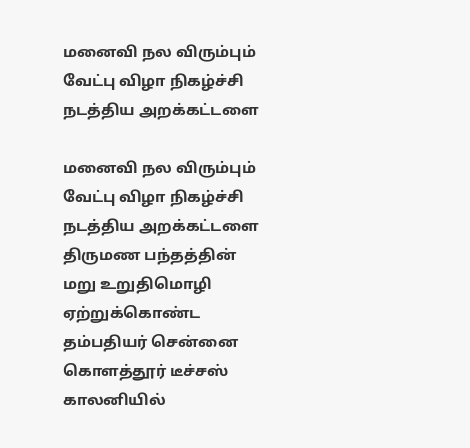மனைவி நல விரும்பும் வேட்பு விழா நிகழ்ச்சி நடத்திய அறக்கட்டளை

மனைவி நல விரும்பும் வேட்பு விழா நிகழ்ச்சி நடத்திய அறக்கட்டளை திருமண பந்தத்தின் மறு உறுதிமொழி ஏற்றுக்கொண்ட தம்பதியர் சென்னை கொளத்தூர் டீச்சஸ் காலனியில்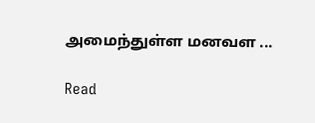அமைந்துள்ள மனவள ...

Read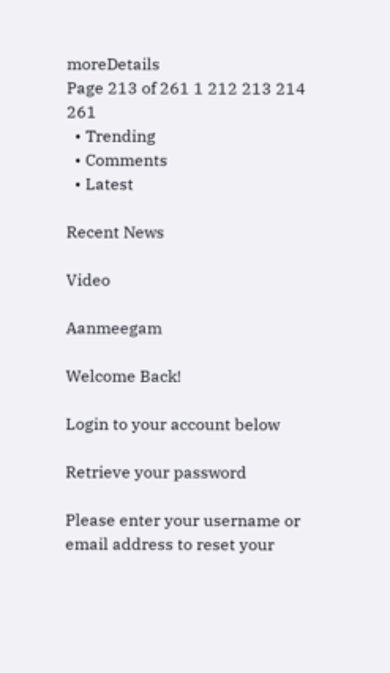moreDetails
Page 213 of 261 1 212 213 214 261
  • Trending
  • Comments
  • Latest

Recent News

Video

Aanmeegam

Welcome Back!

Login to your account below

Retrieve your password

Please enter your username or email address to reset your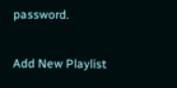password.

Add New Playlist